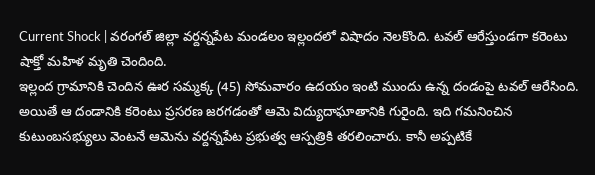Current Shock | వరంగల్ జిల్లా వర్దన్నపేట మండలం ఇల్లందలో విషాదం నెలకొంది. టవల్ ఆరేస్తుండగా కరెంటు షాక్తో మహిళ మృతి చెందింది.
ఇల్లంద గ్రామానికి చెందిన ఊర సమ్మక్క (45) సోమవారం ఉదయం ఇంటి ముందు ఉన్న దండంపై టవల్ ఆరేసింది. అయితే ఆ దండానికి కరెంటు ప్రసరణ జరగడంతో ఆమె విద్యుదాఘాతానికి గురైంది. ఇది గమనించిన కుటుంబసభ్యులు వెంటనే ఆమెను వర్దన్నపేట ప్రభుత్వ ఆస్పత్రికి తరలించారు. కానీ అప్పటికే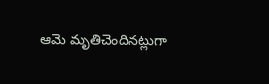ఆమె మృతిచెందినట్లుగా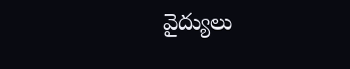వైద్యులు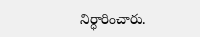నిర్ధారించారు.